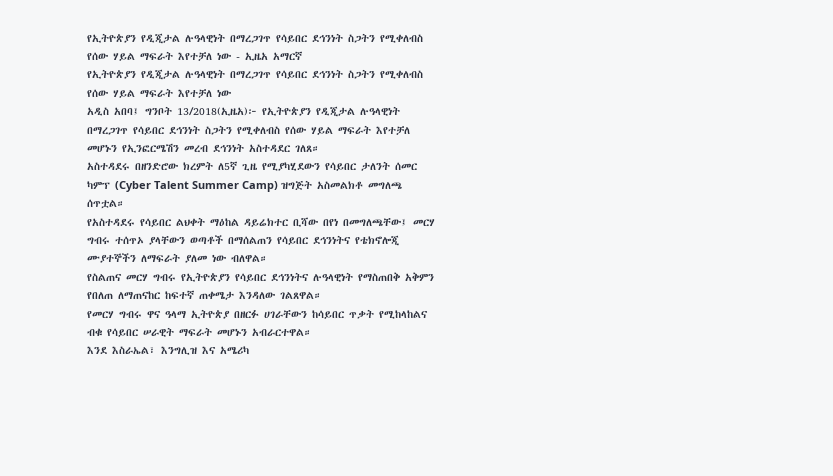የኢትዮጵያን የዲጂታል ሉዓላዊነት በማረጋገጥ የሳይበር ደኅንነት ስጋትን የሚቀለብስ የሰው ሃይል ማፍራት እየተቻለ ነው - ኢዜአ አማርኛ
የኢትዮጵያን የዲጂታል ሉዓላዊነት በማረጋገጥ የሳይበር ደኅንነት ስጋትን የሚቀለብስ የሰው ሃይል ማፍራት እየተቻለ ነው
አዲስ አበባ፤ ግንቦት 13/2018(ኢዜአ)፦ የኢትዮጵያን የዲጂታል ሉዓላዊነት በማረጋገጥ የሳይበር ደኅንነት ስጋትን የሚቀለብስ የሰው ሃይል ማፍራት እየተቻለ መሆኑን የኢንፎርሜሽን መረብ ደኅንነት አስተዳደር ገለጸ።
አስተዳደሩ በዘንድሮው ክረምት ለ5ኛ ጊዜ የሚያካሂደውን የሳይበር ታለንት ሰመር ካምፕ (Cyber Talent Summer Camp) ዝግጅት አስመልክቶ መግለጫ ሰጥቷል።
የአስተዳደሩ የሳይበር ልህቀት ማዕከል ዳይሬክተር ቢሻው በየነ በመግለጫቸው፤ መርሃ ግብሩ ተሰጥኦ ያላቸውን ወጣቶች በማሰልጠን የሳይበር ደኅንነትና የቴክኖሎጂ ሙያተኞችን ለማፍራት ያለመ ነው ብለዋል።
የስልጠና መርሃ ግብሩ የኢትዮጵያን የሳይበር ደኅንነትና ሉዓላዊነት የማስጠበቅ አቅምን የበለጠ ለማጠናከር ከፍተኛ ጠቀሜታ እንዳለው ገልጸዋል።
የመርሃ ግብሩ ዋና ዓላማ ኢትዮጵያ በዘርፉ ሀገራቸውን ከሳይበር ጥቃት የሚከላከልና ብቁ የሳይበር ሠራዊት ማፍራት መሆኑን አብራርተዋል።
እንደ እስራኤል፣ እንግሊዝ እና አሜሪካ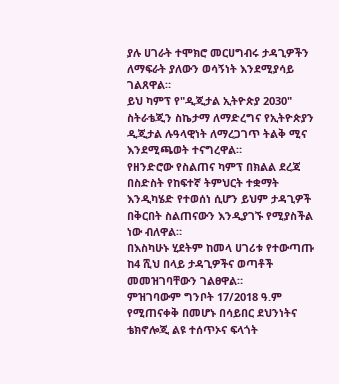ያሉ ሀገራት ተሞክሮ መርሀግብሩ ታዳጊዎችን ለማፍራት ያለውን ወሳኝነት እንደሚያሳይ ገልጸዋል።
ይህ ካምፕ የ"ዲጂታል ኢትዮጵያ 2030" ስትራቴጂን ስኬታማ ለማድረግና የኢትዮጵያን ዲጂታል ሉዓላዊነት ለማረጋገጥ ትልቅ ሚና እንደሚጫወት ተናግረዋል።
የዘንድሮው የስልጠና ካምፕ በክልል ደረጃ በስድስት የከፍተኛ ትምህርት ተቋማት እንዲካሄድ የተወሰነ ሲሆን ይህም ታዳጊዎች በቅርበት ስልጠናውን እንዲያገኙ የሚያስችል ነው ብለዋል።
በእስካሁኑ ሂደትም ከመላ ሀገሪቱ የተውጣጡ ከ4 ሺህ በላይ ታዳጊዎችና ወጣቶች መመዝገባቸውን ገልፀዋል።
ምዝገባውም ግንቦት 17/2018 ዓ.ም የሚጠናቀቅ በመሆኑ በሳይበር ደህንነትና ቴክኖሎጂ ልዩ ተሰጥኦና ፍላጎት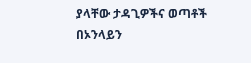ያላቸው ታዳጊዎችና ወጣቶች በኦንላይን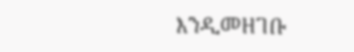እንዲመዘገቡ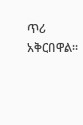ጥሪ አቅርበዋል።